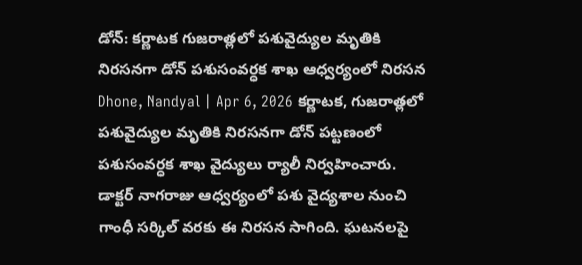డోన్: కర్ణాటక గుజరాత్లలో పశువైద్యుల మృతికి నిరసనగా డోన్ పశుసంవర్ధక శాఖ ఆధ్వర్యంలో నిరసన
Dhone, Nandyal | Apr 6, 2026 కర్ణాటక, గుజరాత్లలో పశువైద్యుల మృతికి నిరసనగా డోన్ పట్టణంలో పశుసంవర్ధక శాఖ వైద్యులు ర్యాలీ నిర్వహించారు. డాక్టర్ నాగరాజు ఆధ్వర్యంలో పశు వైద్యశాల నుంచి గాంధీ సర్కిల్ వరకు ఈ నిరసన సాగింది. ఘటనలపై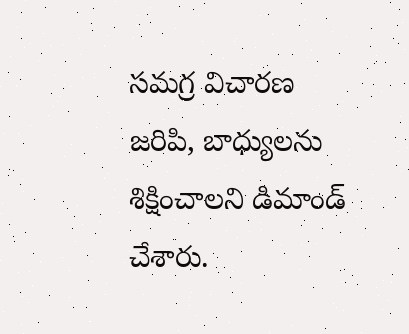సమగ్ర విచారణ జరిపి, బాధ్యులను శిక్షించాలని డిమాండ్ చేశారు.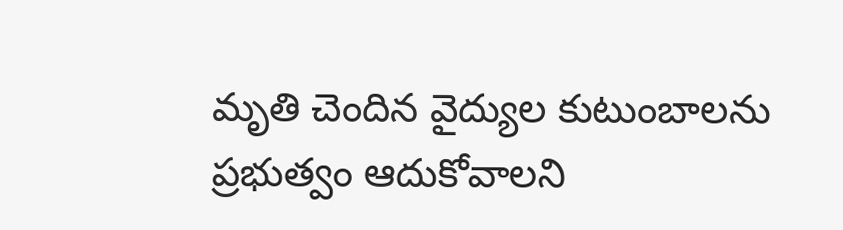మృతి చెందిన వైద్యుల కుటుంబాలను ప్రభుత్వం ఆదుకోవాలని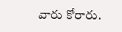వారు కోరారు.